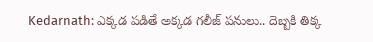Kedarnath: ఎక్కడ పడితే అక్కడ గలీజ్ పనులు.. దెబ్బకి తిక్క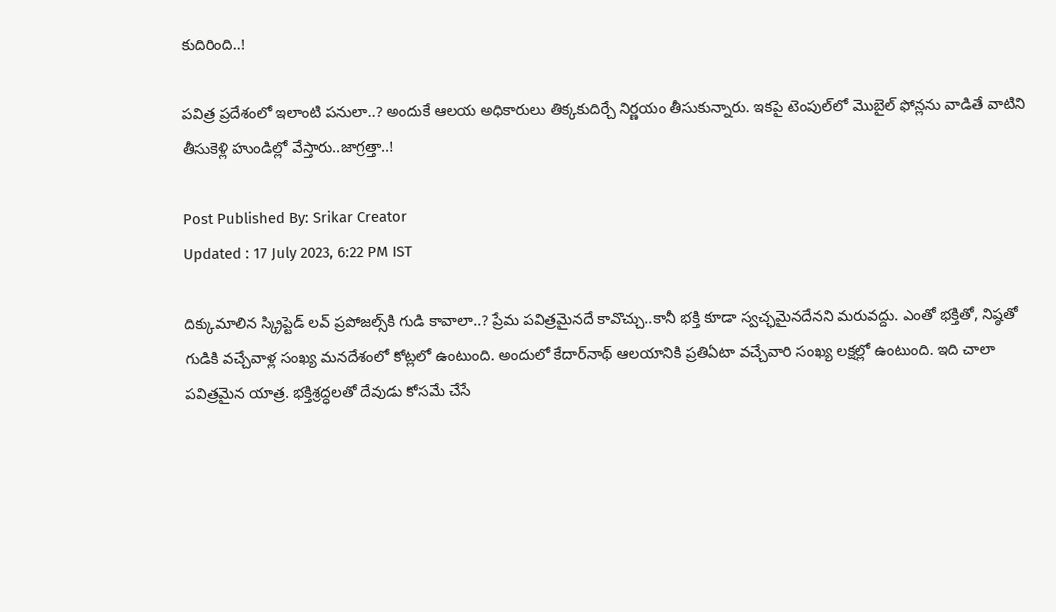కుదిరింది..!

పవిత్ర ప్రదేశంలో ఇలాంటి పనులా..? అందుకే ఆలయ అధికారులు తిక్కకుదిర్చే నిర్ణయం తీసుకున్నారు. ఇకపై టెంపుల్‌లో మొబైల్ ఫోన్లను వాడితే వాటిని తీసుకెళ్లి హుండిల్లో వేస్తారు..జాగ్రత్తా..!

Post Published By: Srikar Creator
Updated : 17 July 2023, 6:22 PM IST

దిక్కుమాలిన స్క్రిప్టెడ్‌ లవ్‌ ప్రపోజల్స్‌కి గుడి కావాలా..? ప్రేమ పవిత్రమైనదే కావొచ్చు..కానీ భక్తి కూడా స్వచ్ఛమైనదేనని మరువద్దు. ఎంతో భక్తితో, నిష్ఠతో గుడికి వచ్చేవాళ్ల సంఖ్య మనదేశంలో కోట్లలో ఉంటుంది. అందులో కేదార్‌నాథ్ ఆలయానికి ప్రతిఏటా వచ్చేవారి సంఖ్య లక్షల్లో ఉంటుంది. ఇది చాలా పవిత్రమైన యాత్ర. భక్తిశ్రద్ధలతో దేవుడు కోసమే చేసే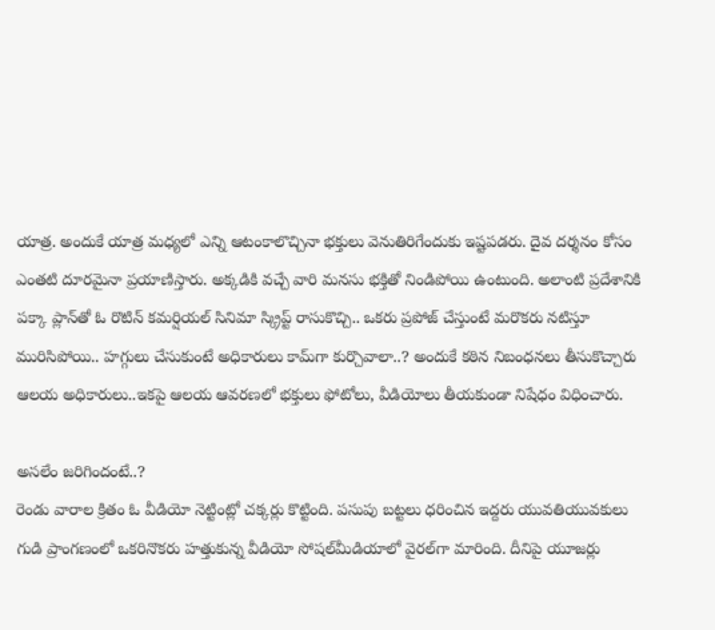యాత్ర. అందుకే యాత్ర మధ్యలో ఎన్ని ఆటంకాలొచ్చినా భక్తులు వెనుతిరిగేందుకు ఇష్టపడరు. దైవ దర్శనం కోసం ఎంతటి దూరమైనా ప్రయాణిస్తారు. అక్కడికి వచ్చే వారి మనసు భక్తితో నిండిపోయి ఉంటుంది. అలాంటి ప్రదేశానికి పక్కా ప్లాన్‌తో ఓ రొటిన్‌ కమర్షియల్‌ సినిమా స్క్రిప్ట్‌ రాసుకొచ్చి.. ఒకరు ప్రపోజ్‌ చేస్తుంటే మరొకరు నటిస్తూ మురిసిపోయి.. హగ్గులు చేసుకుంటే అధికారులు కామ్‌గా కుర్చొవాలా..? అందుకే కఠిన నిబంధనలు తీసుకొచ్చారు ఆలయ అధికారులు..ఇకపై ఆలయ ఆవరణలో భక్తులు ఫోటోలు, వీడియోలు తీయకుండా నిషేధం విధించారు.

అసలేం జరిగిందంటే..?
రెండు వారాల క్రితం ఓ వీడియో నెట్టింట్లో చక్కర్లు కొట్టింది. పసుపు బట్టలు ధరించిన ఇద్దరు యువతియువకులు గుడి ప్రాంగణంలో ఒకరినొకరు హత్తుకున్న వీడియో సోషల్‌మీడియాలో వైరల్‌గా మారింది. దీనిపై యూజర్లు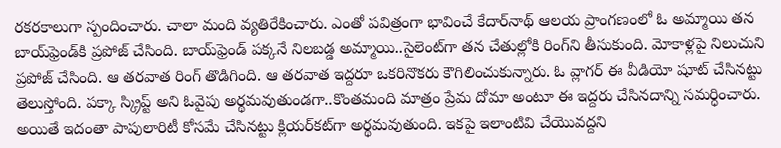రకరకాలుగా స్పందించారు. చాలా మంది వ్యతిరేకించారు. ఎంతో పవిత్రంగా భావించే కేదార్‌నాథ్‌ ఆలయ ప్రాంగణంలో ఓ అమ్మాయి తన బాయ్‌ఫ్రెండ్‌కి ప్రపోజ్ చేసింది. బాయ్‌ఫ్రెండ్‌ పక్కనే నిలబడ్డ అమ్మాయి..సైలెంట్‌గా తన చేతుల్లోకి రింగ్‌ని తీసుకుంది. మోకాళ్లపై నిలుచుని ప్రపోజ్ చేసింది. ఆ తరవాత రింగ్ తొడిగింది. ఆ తరవాత ఇద్దరూ ఒకరినొకరు కౌగిలించుకున్నారు. ఓ వ్లాగర్‌ ఈ వీడియో షూట్ చేసినట్టు తెలుస్తోంది. పక్కా స్క్రిప్ట్‌ అని ఓవైపు అర్థమవుతుండగా..కొంతమంది మాత్రం ప్రేమ దోమా అంటూ ఈ ఇద్దరు చేసినదాన్ని సమర్ధించారు. అయితే ఇదంతా పాపులారిటీ కోసమే చేసినట్టు క్లియర్‌కట్‌గా అర్థమవుతుంది. ఇకపై ఇలాంటివి చేయొవద్దని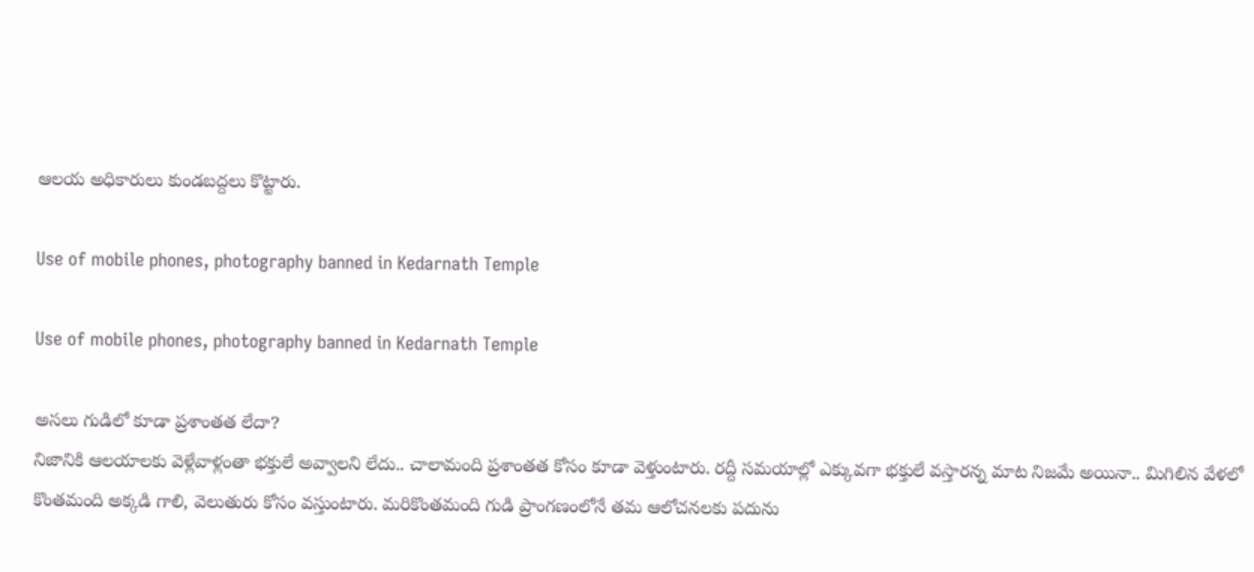ఆలయ అధికారులు కుండబద్దలు కొట్టారు.

Use of mobile phones, photography banned in Kedarnath Temple

Use of mobile phones, photography banned in Kedarnath Temple

అసలు గుడిలో కూడా ప్రశాంతత లేదా?
నిజానికి ఆలయాలకు వెళ్లేవాళ్లంతా భక్తులే అవ్వాలని లేదు.. చాలామంది ప్రశాంతత కోసం కూడా వెళ్తుంటారు. రద్దీ సమయాల్లో ఎక్కువగా భక్తులే వస్తారన్న మాట నిజమే అయినా.. మిగిలిన వేళలో కొంతమంది అక్కడి గాలి, వెలుతురు కోసం వస్తుంటారు. మరికొంతమంది గుడి ప్రాంగణంలోనే తమ ఆలోచనలకు పదును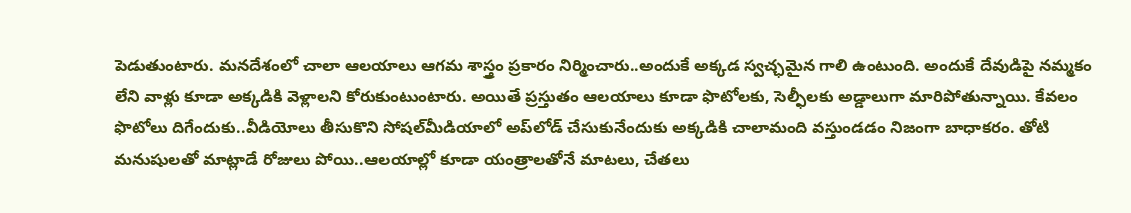పెడుతుంటారు. మనదేశంలో చాలా ఆలయాలు ఆగమ శాస్త్రం ప్రకారం నిర్మించారు..అందుకే అక్కడ స్వచ్ఛమైన గాలి ఉంటుంది. అందుకే దేవుడిపై నమ్మకం లేని వాళ్లు కూడా అక్కడికి వెళ్లాలని కోరుకుంటుంటారు. అయితే ప్రస్తుతం ఆలయాలు కూడా ఫొటోలకు, సెల్ఫీలకు అడ్డాలుగా మారిపోతున్నాయి. కేవలం ఫొటోలు దిగేందుకు..వీడియోలు తీసుకొని సోషల్‌మీడియాలో అప్‌లోడ్ చేసుకునేందుకు అక్కడికి చాలామంది వస్తుండడం నిజంగా బాధాకరం. తోటి మనుషులతో మాట్లాడే రోజులు పోయి..ఆలయాల్లో కూడా యంత్రాలతోనే మాటలు, చేతలు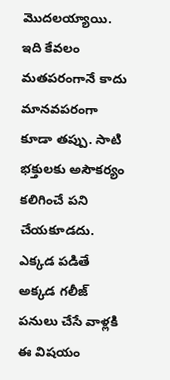మొదలయ్యాయి. ఇది కేవలం మతపరంగానే కాదు మానవపరంగా కూడా తప్పు. సాటి భక్తులకు అసౌకర్యం కలిగించే పని చేయకూడదు. ఎక్కడ పడితే అక్కడ గలీజ్ పనులు చేసే వాళ్లకి ఈ విషయం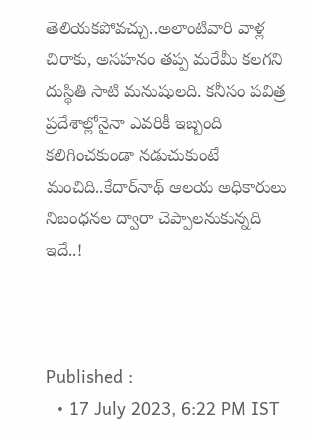తెలియకపోవచ్చు..అలాంటివారి వాళ్ల చిరాకు, అసహనం తప్ప మరేమీ కలగని దుస్థితి సాటి మనుషులది. కనీసం పవిత్ర ప్రదేశాల్లోనైనా ఎవరికీ ఇబ్బంది కలిగించకుండా నడుచుకుంటే మంచిది..కేదార్‌నాథ్ ఆలయ అధికారులు నిబంధనల ద్వారా చెప్పాలనుకున్నది ఇదే..!



Published :
  • 17 July 2023, 6:22 PM IST